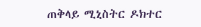ጠቅላይ ሚኒስትር ዶክተር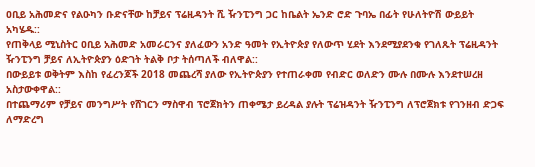ዐቢይ አሕመድና የልዑካን ቡድናቸው ከቻይና ፕሬዚዳንት ሺ ዥንፒንግ ጋር ከቤልት ኤንድ ሮድ ጉባኤ በፊት የሁለትዮሽ ውይይት አካሄዱ::
የጠቅላይ ሚኒስትር ዐቢይ አሕመድ አመራርንና ያለፈውን አንድ ዓመት የኢትዮጵያ የለውጥ ሂደት እንደሚያደንቁ የገለጹት ፕሬዚዳንት ዥንፒንግ ቻይና ለኢትዮጵያን ዕድገት ትልቅ ቦታ ትሰጣለች ብለዋል::
በውይይቱ ወቅትም እስከ የፈረንጆች 2018 መጨረሻ ያለው የኢትዮጵያን የተጠራቀመ የብድር ወለድን ሙሉ በሙሉ እንደተሠረዘ አስታውቀዋል::
በተጨማሪም የቻይና መንግሥት የሸገርን ማስዋብ ፕሮጀክትን ጠቀሜታ ይረዳል ያሉት ፕሬዝዳንት ዥንፒንግ ለፕሮጀክቱ የገንዘብ ድጋፍ ለማድረግ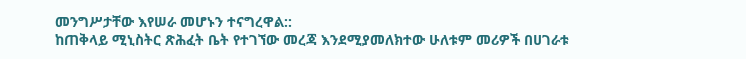መንግሥታቸው እየሠራ መሆኑን ተናግረዋል::
ከጠቅላይ ሚኒስትር ጽሕፈት ቤት የተገኘው መረጃ እንደሚያመለክተው ሁለቱም መሪዎች በሀገራቱ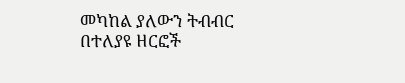መካከል ያለውን ትብብር በተለያዩ ዘርፎች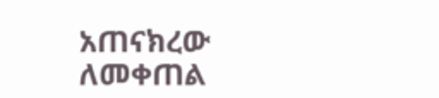አጠናክረው ለመቀጠል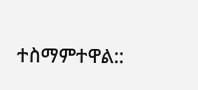ተስማምተዋል::